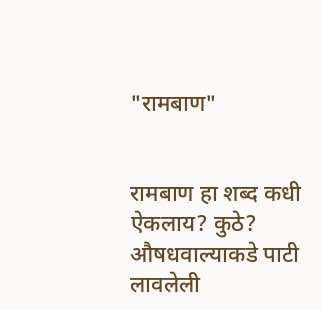"रामबाण"


रामबाण हा शब्द कधी ऐकलाय? कुठे? औषधवाल्याकडे पाटी लावलेली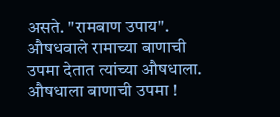असते. "रामबाण उपाय". औषधवाले रामाच्या बाणाची उपमा देतात त्यांच्या औषधाला. औषधाला बाणाची उपमा !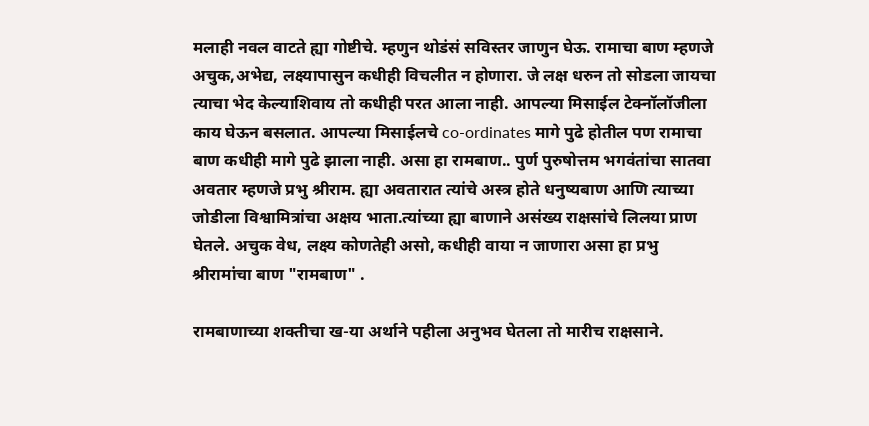मलाही नवल वाटते ह्या गोष्टीचे. म्हणुन थोडंसं सविस्तर जाणुन घेऊ. रामाचा बाण म्हणजे अचुक,अभेद्य, लक्ष्यापासुन कधीही विचलीत न होणारा. जे लक्ष धरुन तो सोडला जायचा त्याचा भेद केल्याशिवाय तो कधीही परत आला नाही. आपल्या मिसाईल टेक्नॉलॉजीला काय घेऊन बसलात. आपल्या मिसाईलचे co-ordinates मागे पुढे होतील पण रामाचा बाण कधीही मागे पुढे झाला नाही. असा हा रामबाण.. पुर्ण पुरुषोत्तम भगवंतांचा सातवा अवतार म्हणजे प्रभु श्रीराम. ह्या अवतारात त्यांचे अस्त्र होते धनुष्यबाण आणि त्याच्या जोडीला विश्वामित्रांचा अक्षय भाता.त्यांच्या ह्या बाणाने असंख्य राक्षसांचे लिलया प्राण घेतले. अचुक वेध, लक्ष्य कोणतेही असो, कधीही वाया न जाणारा असा हा प्रभु श्रीरामांचा बाण "रामबाण" .

रामबाणाच्या शक्तीचा ख-या अर्थाने पहीला अनुभव घेतला तो मारीच राक्षसाने.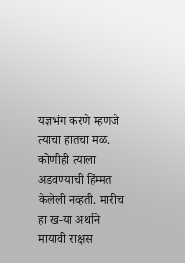यज्ञभंग करणे म्हणजे त्याचा हातचा मळ. कोणीही त्याला अडवण्याची हिंम्मत केलेली नव्हती. मारीच हा ख-या अर्थाने मायावी राक्षस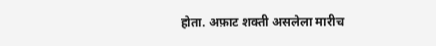होता. अफ़ाट शक्ती असलेला मारीच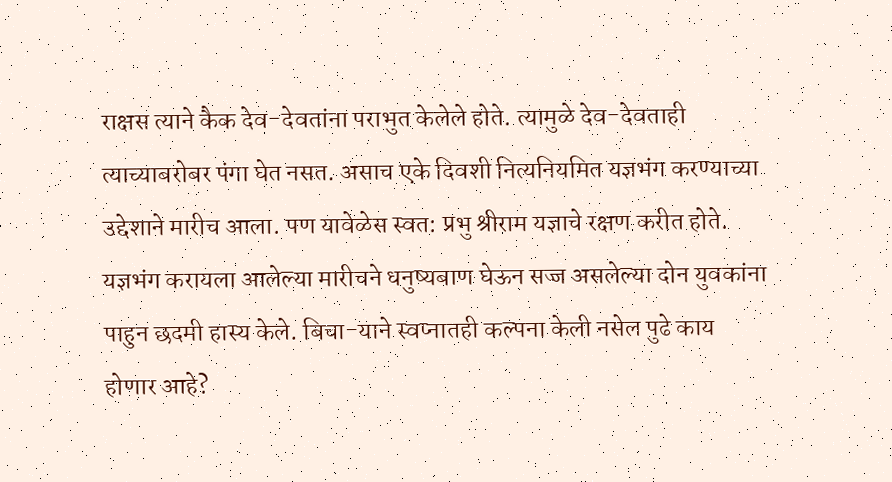राक्षस त्याने कैक देव-देवतांना पराभुत केलेले होते. त्यामुळे देव-देवताही त्याच्याबरोबर पंगा घेत नसत. असाच एके दिवशी नित्यनियमित यज्ञभंग करण्याच्या उद्देशाने मारीच आला. पण यावेळेस स्वत: प्रभु श्रीराम यज्ञाचे रक्षण करीत होते. यज्ञभंग करायला आलेल्या मारीचने धनुष्यबाण घेऊन सज्ज असलेल्या दोन युवकांना पाहुन छदमी हास्य केले. बिचा-याने स्वप्नातही कल्पना केली नसेल पुढे काय होणार आहे?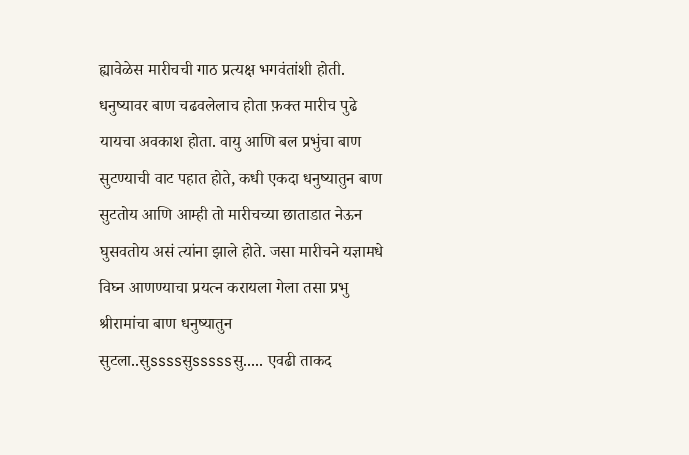ह्यावेळेस मारीचची गाठ प्रत्यक्ष भगवंतांशी होती. धनुष्यावर बाण चढवलेलाच होता फ़क्त मारीच पुढे यायचा अवकाश होता. वायु आणि बल प्रभुंचा बाण सुटण्याची वाट पहात होते, कधी एकदा धनुष्यातुन बाण सुटतोय आणि आम्ही तो मारीचच्या छाताडात नेऊन घुसवतोय असं त्यांना झाले होते. जसा मारीचने यज्ञामधे विघ्न आणण्याचा प्रयत्न करायला गेला तसा प्रभु श्रीरामांचा बाण धनुष्यातुन सुटला..सुssssसुsssssसु..... एवढी ताकद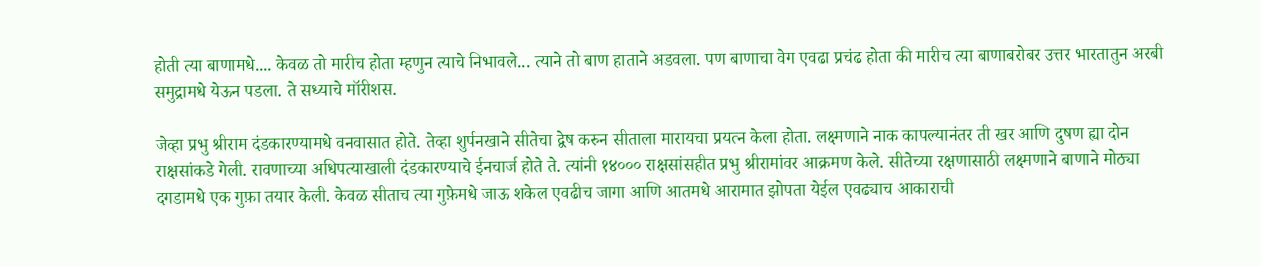होती त्या बाणामधे.... केवळ तो मारीच होता म्हणुन त्याचे निभावले... त्याने तो बाण हाताने अडवला. पण बाणाचा वेग एवढा प्रचंढ होता की मारीच त्या बाणाबरोबर उत्तर भारतातुन अरबी समुद्रामधे येऊन पडला. ते सध्याचे मॉरीशस.

जेव्हा प्रभु श्रीराम दंडकारण्यामधे वनवासात होते. तेव्हा शुर्पनखाने सीतेचा द्वेष करुन सीताला मारायचा प्रयत्न केला होता. लक्ष्मणाने नाक कापल्यानंतर ती खर आणि दुषण ह्या दोन राक्षसांकडे गेली. रावणाच्या अधिपत्याखाली दंडकारण्याचे ईनचार्ज होते ते. त्यांनी १४००० राक्षसांसहीत प्रभु श्रीरामांवर आक्रमण केले. सीतेच्या रक्षणासाठी लक्ष्मणाने बाणाने मोठ्या दगडामधे एक गुफ़ा तयार केली. केवळ सीताच त्या गुफ़ेमधे जाऊ शकेल एवढीच जागा आणि आतमधे आरामात झोपता येईल एवढ्याच आकाराची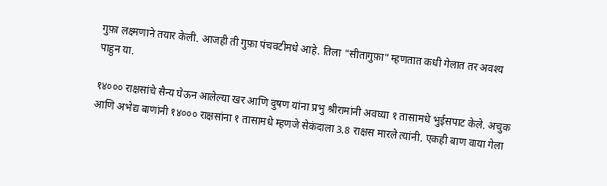गुफ़ा लक्ष्मणाने तयार केली. आजही ती गुफ़ा पंचवटीमधे आहे. तिला "सीतागुफ़ा" म्हणतात कधी गेलात तर अवश्य पाहुन या.

१४००० राक्षसांचे सैन्य घेऊन आलेल्या खर आणि दुषण यांना प्रभु श्रीरामांनी अवघ्या १ तासामधे भुईसपाट केले. अचुक आणि अभेद्य बाणांनी १४००० राक्षसांना १ तासामधे म्हणजे सेकंदाला 3.8 राक्षस मारले त्यांनी. एकही बाण वाया गेला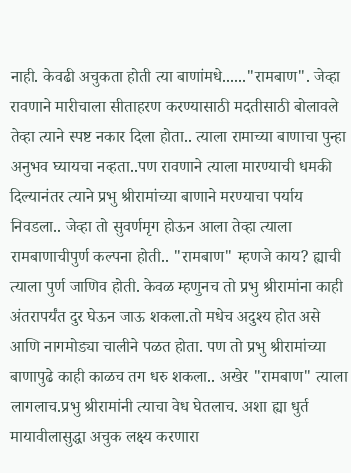नाही. केवढी अचुकता होती त्या बाणांमधे......"रामबाण". जेव्हा रावणाने मारीचाला सीताहरण करण्यासाठी मदतीसाठी बोलावले तेव्हा त्याने स्पष्ट नकार दिला होता.. त्याला रामाच्या बाणाचा पुन्हा अनुभव घ्यायचा नव्हता..पण रावणाने त्याला मारण्याची धमकी दिल्यानंतर त्याने प्रभु श्रीरामांच्या बाणाने मरण्याचा पर्याय निवडला.. जेव्हा तो सुवर्णमृग होऊन आला तेव्हा त्याला रामबाणाचीपुर्ण कल्पना होती.. "रामबाण" म्हणजे काय? ह्याची त्याला पुर्ण जाणिव होती. केवळ म्हणुनच तो प्रभु श्रीरामांना काही अंतरापर्यंत दुर घेऊन जाऊ शकला.तो मधेच अदुश्य होत असे आणि नागमोड्या चालीने पळत होता. पण तो प्रभु श्रीरामांच्या बाणापुढे काही काळच तग धरु शकला.. अखेर "रामबाण" त्याला लागलाच.प्रभु श्रीरामांनी त्याचा वेध घेतलाच. अशा ह्या धुर्त मायावीलासुद्धा अचुक लक्ष्य करणारा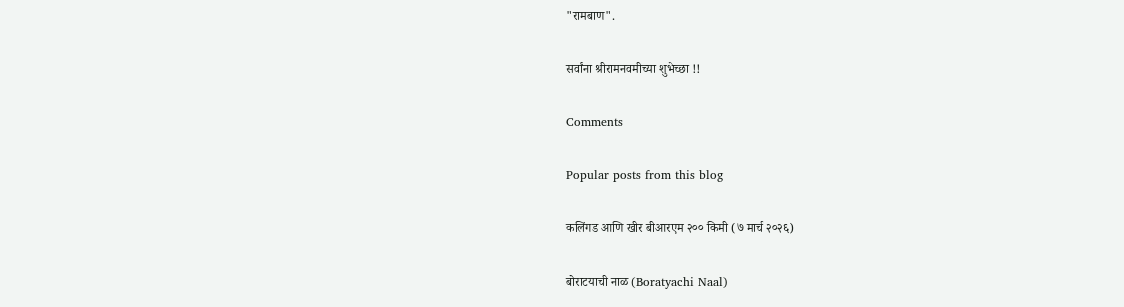"रामबाण".

सर्वांना श्रीरामनवमीच्या शुभेच्छा !!

Comments

Popular posts from this blog

कलिंगड आणि खीर बीआरएम २०० किमी (७ मार्च २०२६)

बोराटयाची नाळ (Boratyachi Naal)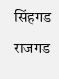सिंहगड राजगड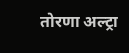तोरणा अल्ट्रा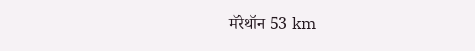मॅरेथॉन 53 km